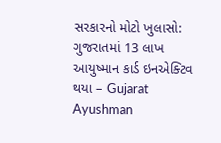સરકારનો મોટો ખુલાસો: ગુજરાતમાં 13 લાખ આયુષ્માન કાર્ડ ઇનએક્ટિવ થયા – Gujarat Ayushman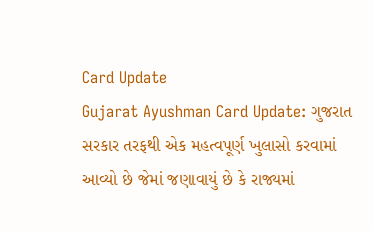Card Update
Gujarat Ayushman Card Update: ગુજરાત સરકાર તરફથી એક મહત્વપૂર્ણ ખુલાસો કરવામાં આવ્યો છે જેમાં જણાવાયું છે કે રાજ્યમાં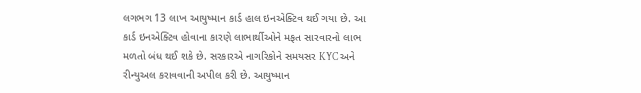લગભગ 13 લાખ આયુષ્માન કાર્ડ હાલ ઇનએક્ટિવ થઈ ગયા છે. આ કાર્ડ ઇનએક્ટિવ હોવાના કારણે લાભાર્થીઓને મફત સારવારનો લાભ મળતો બંધ થઈ શકે છે. સરકારએ નાગરિકોને સમયસર KYC અને રીન્યુઅલ કરાવવાની અપીલ કરી છે. આયુષ્માન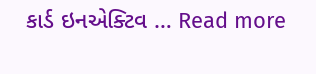કાર્ડ ઇનએક્ટિવ … Read more